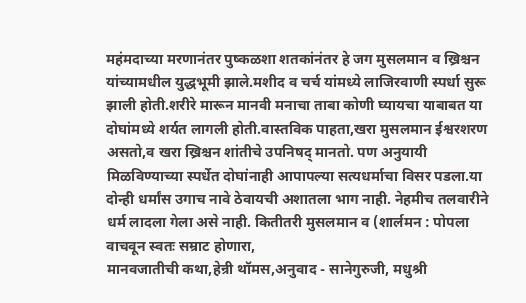महंमदाच्या मरणानंतर पुष्कळशा शतकांनंतर हे जग मुसलमान व ख्रिश्चन यांच्यामधील युद्धभूमी झाले.मशीद व चर्च यांमध्ये लाजिरवाणी स्पर्धा सुरू झाली होती.शरीरे मारून मानवी मनाचा ताबा कोणी घ्यायचा याबाबत या दोघांमध्ये शर्यत लागली होती.वास्तविक पाहता,खरा मुसलमान ईश्वरशरण असतो,व खरा ख्रिश्चन शांतीचे उपनिषद् मानतो. पण अनुयायी मिळविण्याच्या स्पर्धेत दोघांनाही आपापल्या सत्यधर्माचा विसर पडला.या दोन्ही धर्मांस उगाच नावे ठेवायची अशातला भाग नाही. नेहमीच तलवारीने धर्म लादला गेला असे नाही. कितीतरी मुसलमान व (शार्लमन : पोपला वाचवून स्वतः सम्राट होणारा,
मानवजातीची कथा,हेन्री थॉमस,अनुवाद - सानेगुरुजी, मधुश्री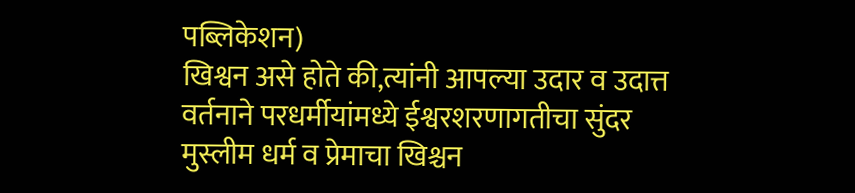पब्लिकेशन)
खिश्वन असे होते की,त्यांनी आपल्या उदार व उदात्त वर्तनाने परधर्मीयांमध्ये ईश्वरशरणागतीचा सुंदर मुस्लीम धर्म व प्रेमाचा खिश्चन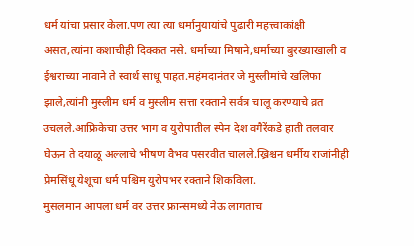धर्म यांचा प्रसार केला.पण त्या त्या धर्मानुयायांचे पुढारी महत्त्वाकांक्षी असत,त्यांना कशाचीही दिक्कत नसे. धर्माच्या मिषाने,धर्माच्या बुरख्याखाली व ईश्वराच्या नावाने ते स्वार्थ साधू पाहत.महंमदानंतर जे मुस्लीमांचे खलिफा झाले,त्यांनी मुस्लीम धर्म व मुस्लीम सत्ता रक्ताने सर्वत्र चालू करण्याचे व्रत उचलले.आफ्रिकेचा उत्तर भाग व युरोपातील स्पेन देश वगैरेंकडे हाती तलवार घेऊन ते दयाळू अल्लाचे भीषण वैभव पसरवीत चालले.ख्रिश्चन धर्मीय राजांनीही प्रेमसिंधू येशूचा धर्म पश्चिम युरोपभर रक्ताने शिकविला.
मुसलमान आपला धर्म वर उत्तर फ्रान्समध्ये नेऊ लागताच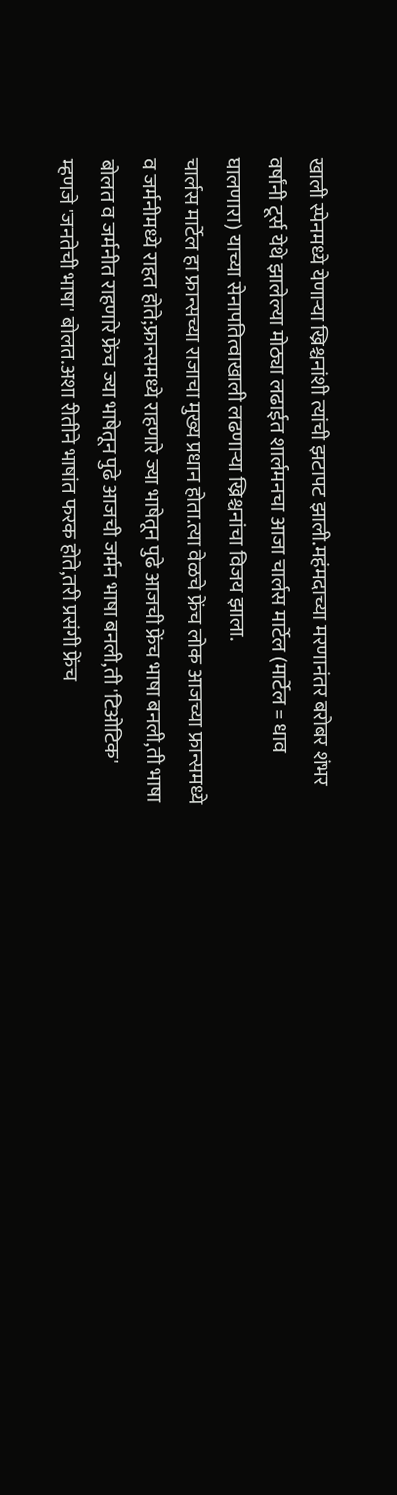खाली स्पेनमध्ये येणाऱ्या ख्रिश्चनांशी त्यांची झटापट झाली.महंमदाच्या मरणानंतर बरोबर शंभर वर्षांनी टूर्स येथे झालेल्या मोठ्या लढाईत शार्लमनचा आजा चार्लस मार्टेल (मार्टेल = धाव घालणारा) याच्या सेनापतित्वाखाली लढणाऱ्या ख्रिश्चनांचा विजय झाला.
चार्लस मार्टेल हा फ्रान्सच्या राजाचा मुख्य प्रधान होता.त्या वेळचे फ्रेंच लोक आजच्या फ्रान्समध्ये व जर्मनीमध्ये राहत होते;फ्रान्समध्ये राहणारे ज्या भाषेतून पुढे आजची फ्रेंच भाषा बनली,ती भाषा बोलत व जर्मनीत राहणारे फ्रेंच ज्या भाषेतून पुढे आजची जर्मन भाषा बनली,ती 'टिओटिक' म्हणजे 'जनतेची भाषा' बोलत.अशा रीतीने भाषांत फरक होते,तरी प्रसंगी फ्रेंच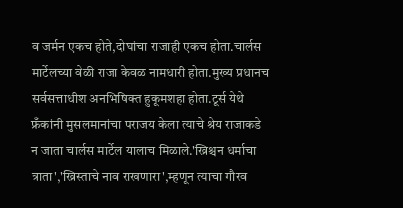व जर्मन एकच होते,दोघांचा राजाही एकच होता.चार्लस मार्टेलच्या वेळी राजा केवळ नामधारी होता.मुख्य प्रधानच सर्वसत्ताधीश अनभिषिक्त हुकूमशहा होता.टूर्स येथे फ्रँकांनी मुसलमानांचा पराजय केला त्याचे श्रेय राजाकडे न जाता चार्लस मार्टेल यालाच मिळाले.'ख्रिश्चन धर्माचा त्राता','ख्रिस्ताचे नाव राखणारा',म्हणून त्याचा गौरव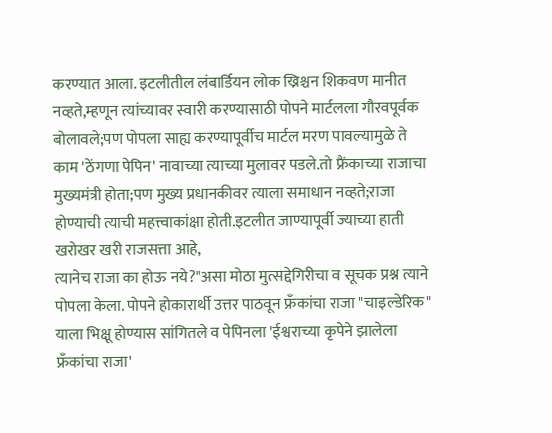करण्यात आला. इटलीतील लंबार्डियन लोक ख्रिश्चन शिकवण मानीत नव्हते,म्हणून त्यांच्यावर स्वारी करण्यासाठी पोपने मार्टलला गौरवपूर्वक बोलावले;पण पोपला साह्य करण्यापूर्वीच मार्टल मरण पावल्यामुळे ते काम 'ठेंगणा पेपिन' नावाच्या त्याच्या मुलावर पडले.तो फ्रैंकाच्या राजाचा मुख्यमंत्री होता;पण मुख्य प्रधानकीवर त्याला समाधान नव्हते;राजा होण्याची त्याची महत्त्वाकांक्षा होती.इटलीत जाण्यापूर्वी ज्याच्या हाती खरोखर खरी राजसत्ता आहे,
त्यानेच राजा का होऊ नये?"असा मोठा मुत्सद्देगिरीचा व सूचक प्रश्न त्याने पोपला केला. पोपने होकारार्थी उत्तर पाठवून फ्रँकांचा राजा "चाइल्डेरिक" याला भिक्षू होण्यास सांगितले व पेपिनला 'ईश्वराच्या कृपेने झालेला फ्रँकांचा राजा'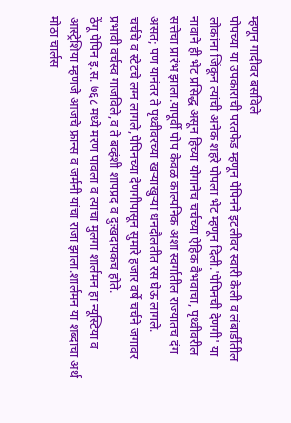म्हणून गादीवर बसविले
पोपच्या या उपकाराची परतफेड म्हणून पेपिनने इटलीवर स्वारी केली व लंबार्डीतील लोकांना जिंकून त्यांची अनेक शहरे पोपला भेट म्हणून दिली.'पेपिनची देणगी' या नावाने ही भेट प्रसिद्ध असून हिच्या योगानेच चर्चच्या ऐहिक वैभवाचा, पृथ्वीवरील सत्तेचा प्रारंभ झाला.यापूर्वी पोप केवळ काल्पनिक अशा स्वर्गातील राज्यातच दंग असत; पण यानंतर ते पृथ्वीवरच्या खऱ्याखुऱ्या धनदौलतीत रस घेऊ लागले.
चर्चचे व स्टेटचे लग्न लागले,पेपिनच्या देणगीपासून सुमारे हजार वर्षे चर्चने जगावर प्रभावी वर्चस्व गाजविले,व ते बव्हंशी शापप्रद व दुःखदायकच होते.
ठेंगू पेपिन इ.स. ७६८ मध्ये मरण पावला व त्याचा मुलगा शार्लमन हा न्यूस्टिया व आस्ट्रेशिया म्हणजे आजचे फ्रान्स व जर्मनी यांचा राजा झाला.शार्लमन या शब्दाचा अर्थ मोठा चार्लस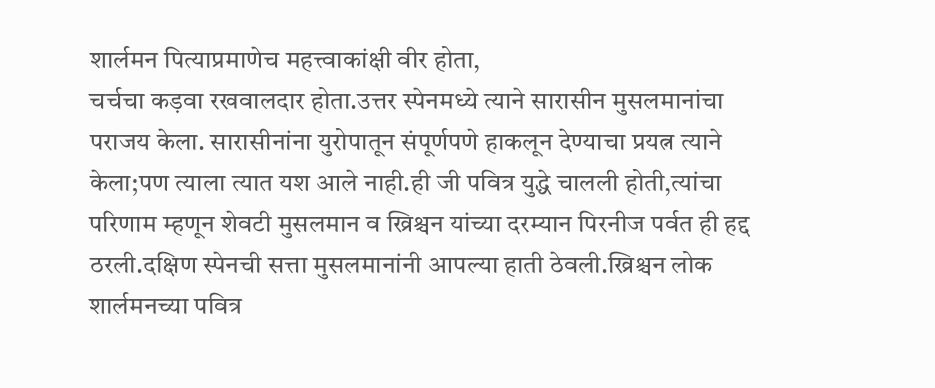शार्लमन पित्याप्रमाणेच महत्त्वाकांक्षी वीर होता,
चर्चचा कड़वा रखवालदार होता.उत्तर स्पेनमध्ये त्याने सारासीन मुसलमानांचा पराजय केला. सारासीनांना युरोपातून संपूर्णपणे हाकलून देण्याचा प्रयत्न त्याने केला;पण त्याला त्यात यश आले नाही.ही जी पवित्र युद्धे चालली होती,त्यांचा परिणाम म्हणून शेवटी मुसलमान व ख्रिश्चन यांच्या दरम्यान पिरनीज पर्वत ही हद्द ठरली.दक्षिण स्पेनची सत्ता मुसलमानांनी आपल्या हाती ठेवली.ख्रिश्चन लोक शार्लमनच्या पवित्र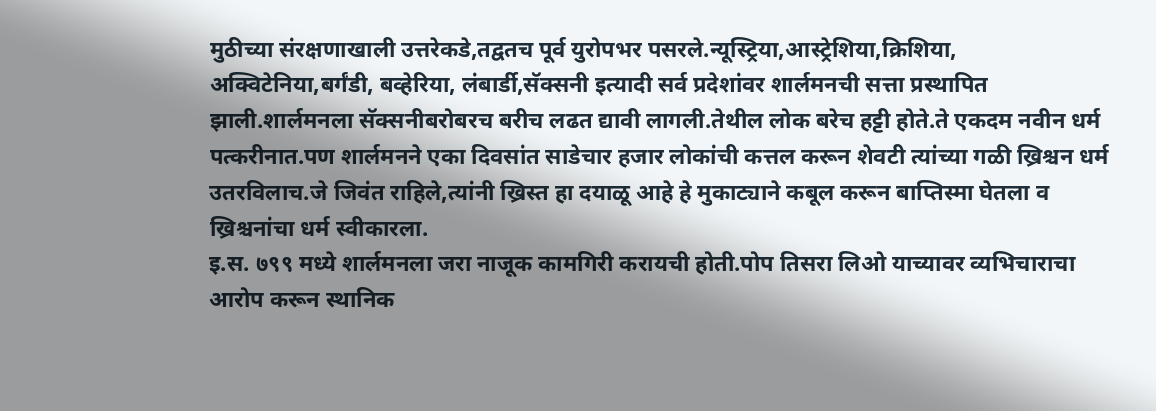मुठीच्या संरक्षणाखाली उत्तरेकडे,तद्वतच पूर्व युरोपभर पसरले.न्यूस्ट्रिया,आस्ट्रेशिया,क्रिशिया,
अक्विटेनिया,बर्गंडी, बव्हेरिया, लंबार्डी,सॅक्सनी इत्यादी सर्व प्रदेशांवर शार्लमनची सत्ता प्रस्थापित झाली.शार्लमनला सॅक्सनीबरोबरच बरीच लढत द्यावी लागली.तेथील लोक बरेच हट्टी होते.ते एकदम नवीन धर्म पत्करीनात.पण शार्लमनने एका दिवसांत साडेचार हजार लोकांची कत्तल करून शेवटी त्यांच्या गळी ख्रिश्चन धर्म उतरविलाच.जे जिवंत राहिले,त्यांनी ख्रिस्त हा दयाळू आहे हे मुकाट्याने कबूल करून बाप्तिस्मा घेतला व ख्रिश्चनांचा धर्म स्वीकारला.
इ.स. ७९९ मध्ये शार्लमनला जरा नाजूक कामगिरी करायची होती.पोप तिसरा लिओ याच्यावर व्यभिचाराचा आरोप करून स्थानिक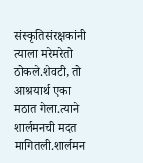संस्कृतिसंरक्षकांनी त्याला मरेमरेतो ठोकले.शेवटी, तो आश्रयार्थ एका मठात गेला.त्याने शार्लमनची मदत मागितली.शार्लमन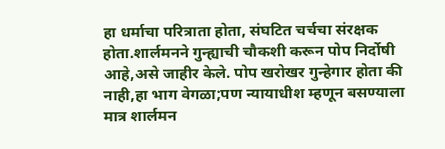हा धर्माचा परित्राता होता, संघटित चर्चचा संरक्षक होता.शार्लमनने गुन्ह्याची चौकशी करून पोप निर्दोषी आहे,असे जाहीर केले. पोप खरोखर गुन्हेगार होता की नाही,हा भाग वेगळा;पण न्यायाधीश म्हणून बसण्याला मात्र शार्लमन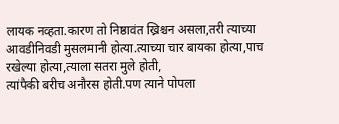लायक नव्हता.कारण तो निष्ठावंत ख्रिश्चन असला,तरी त्याच्या आवडीनिवडी मुसलमानी होत्या.त्याच्या चार बायका होत्या,पाच रखेल्या होत्या,त्याला सतरा मुले होती,
त्यांपैकी बरीच अनौरस होती.पण त्याने पोपला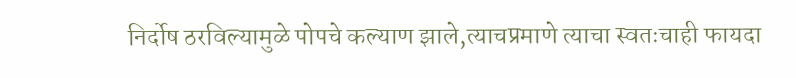निर्दोष ठरविल्यामुळे पोपचे कल्याण झाले,त्याचप्रमाणे त्याचा स्वतःचाही फायदा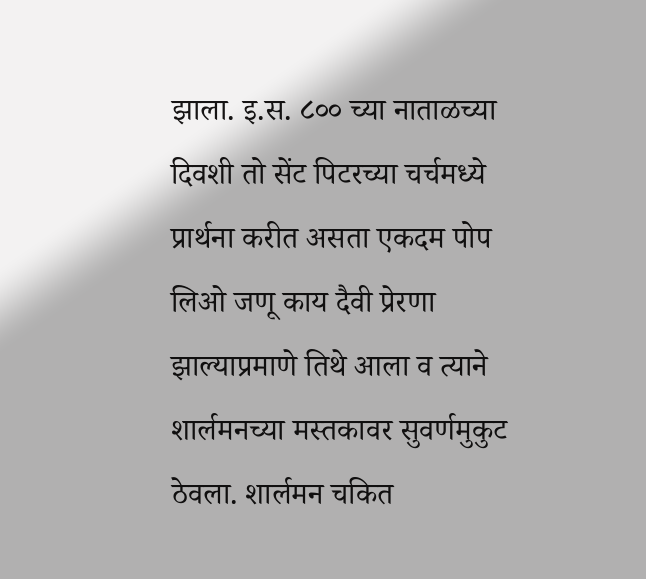झाला. इ.स. ८०० च्या नाताळच्या दिवशी तो सेंट पिटरच्या चर्चमध्ये प्रार्थना करीत असता एकदम पोप लिओ जणू काय दैवी प्रेरणा झाल्याप्रमाणे तिथे आला व त्याने शार्लमनच्या मस्तकावर सुवर्णमुकुट ठेवला. शार्लमन चकित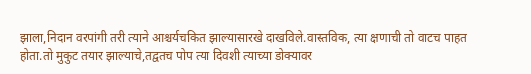झाला,निदान वरपांगी तरी त्याने आश्चर्यचकित झाल्यासारखे दाखविले.वास्तविक, त्या क्षणाची तो वाटच पाहत होता.तो मुकुट तयार झाल्याचे,तद्वतच पोप त्या दिवशी त्याच्या डोक्यावर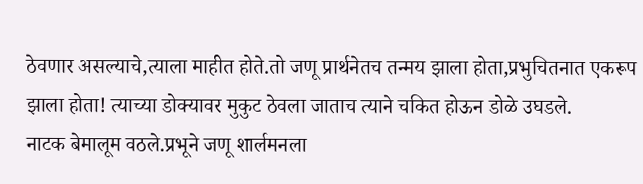ठेवणार असल्याचे,त्याला माहीत होते.तो जणू प्रार्थनेतच तन्मय झाला होता,प्रभुचितनात एकरूप झाला होता! त्याच्या डोक्यावर मुकुट ठेवला जाताच त्याने चकित होऊन डोळे उघडले.
नाटक बेमालूम वठले.प्रभूने जणू शार्लमनला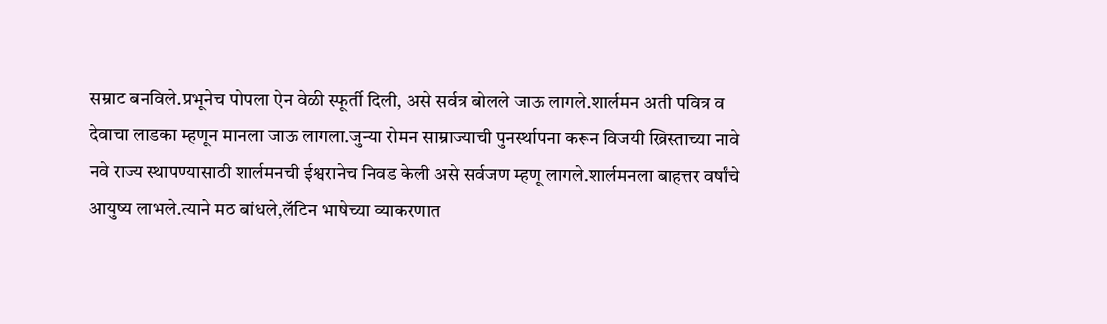सम्राट बनविले.प्रभूनेच पोपला ऐन वेळी स्फूर्ती दिली, असे सर्वत्र बोलले जाऊ लागले.शार्लमन अती पवित्र व देवाचा लाडका म्हणून मानला जाऊ लागला.जुन्या रोमन साम्राज्याची पुनर्स्थापना करून विजयी ख्रिस्ताच्या नावे नवे राज्य स्थापण्यासाठी शार्लमनची ईश्वरानेच निवड केली असे सर्वजण म्हणू लागले.शार्लमनला बाहत्तर वर्षांचे आयुष्य लाभले.त्याने मठ बांधले,लॅटिन भाषेच्या व्याकरणात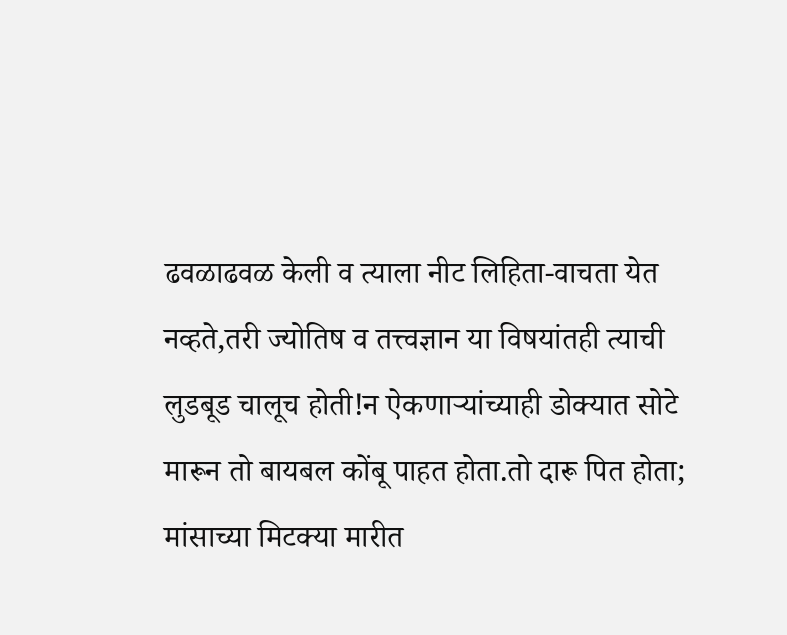ढवळाढवळ केली व त्याला नीट लिहिता-वाचता येत नव्हते,तरी ज्योतिष व तत्त्वज्ञान या विषयांतही त्याची लुडबूड चालूच होती!न ऐकणाऱ्यांच्याही डोक्यात सोटे मारून तो बायबल कोंबू पाहत होता.तो दारू पित होता; मांसाच्या मिटक्या मारीत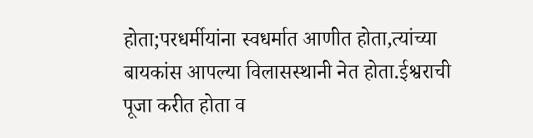होता;परधर्मीयांना स्वधर्मात आणीत होता,त्यांच्या बायकांस आपल्या विलासस्थानी नेत होता.ईश्वराची पूजा करीत होता व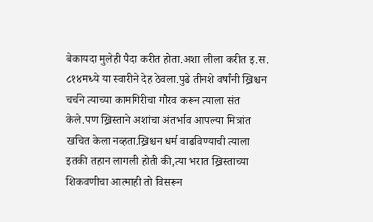बेकायदा मुलेही पैदा करीत होता.अशा लीला करीत इ.स. ८१४मध्ये या स्वारीने देह ठेवला.पुढे तीनशे वर्षांनी ख्रिश्चन चर्चने त्याच्या कामगिरीचा गौरव करून त्याला संत केले.पण ख्रिस्ताने अशांचा अंतर्भाव आपल्या मित्रांत खचित केला नव्हता.ख्रिश्चन धर्म वाढविण्याची त्याला इतकी तहान लागली होती की,त्या भरात ख्रिस्ताच्या शिकवणीचा आत्माही तो विसरून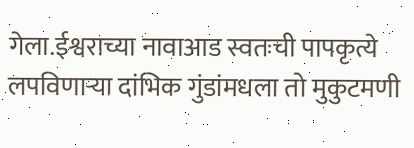गेला.ईश्वराच्या नावाआड स्वतःची पापकृत्ये लपविणाऱ्या दांभिक गुंडांमधला तो मुकुटमणी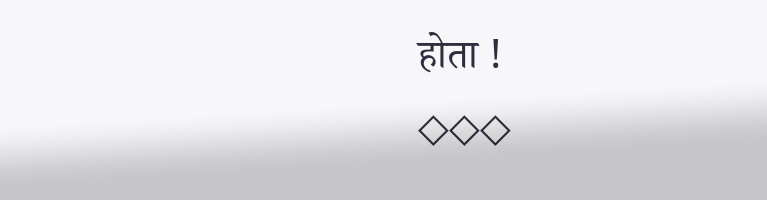होता !
◇◇◇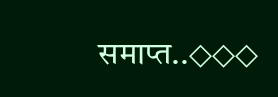समाप्त..◇◇◇